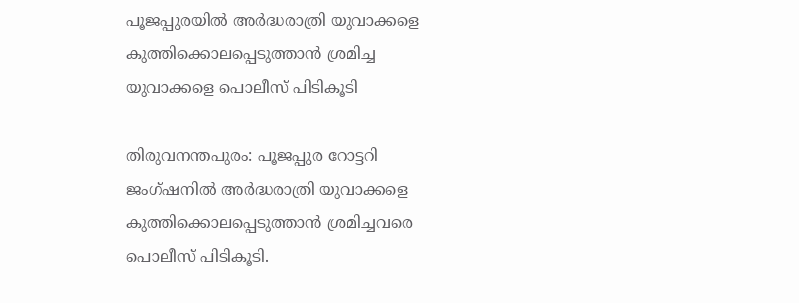പൂജപ്പുരയില്‍ അർദ്ധരാത്രി യുവാക്കളെ കുത്തിക്കൊലപ്പെടുത്താൻ ശ്രമിച്ച യുവാക്കളെ പൊലീസ് പിടികൂടി

തിരുവനന്തപുരം: പൂജപ്പുര റോട്ടറി ജംഗ്ഷനില്‍ അർദ്ധരാത്രി യുവാക്കളെ കുത്തിക്കൊലപ്പെടുത്താൻ ശ്രമിച്ചവരെ പൊലീസ് പിടികൂടി.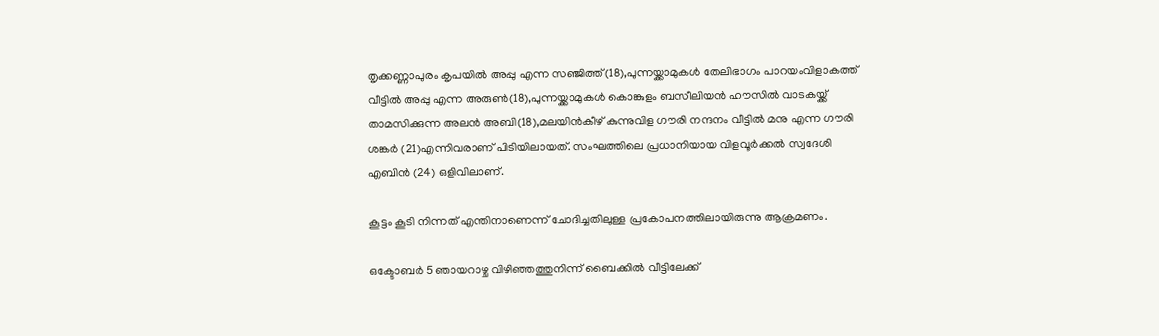തൃക്കണ്ണാപുരം കൃപയില്‍ അപ്പു എന്ന സഞ്ജിത്ത്(18),പുന്നയ്ക്കാമുകള്‍ തേലിഭാഗം പാറയംവിളാകത്ത് വീട്ടില്‍ അപ്പു എന്ന അരുണ്‍(18),പുന്നയ്ക്കാമുകള്‍ കൊങ്കുളം ബസീലിയൻ ഹൗസില്‍ വാടകയ്ക്ക് താമസിക്കുന്ന അലൻ അബി(18),മലയിൻകീഴ് കുന്നുവിള ഗൗരി നന്ദനം വീട്ടില്‍ മനു എന്ന ഗൗരി ശങ്കർ (21)എന്നിവരാണ് പിടിയിലായത്. സംഘത്തിലെ പ്രധാനിയായ വിളവൂർക്കല്‍ സ്വദേശി എബിൻ (24) ഒളിവിലാണ്.

കൂട്ടം കൂടി നിന്നത് എന്തിനാണെന്ന് ചോദിച്ചതിലുള്ള പ്രകോപനത്തിലായിരുന്നു ആക്രമണം.

ഒക്ടോബർ 5 ഞായറാഴ്ച വിഴിഞ്ഞത്തുനിന്ന് ബൈക്കില്‍ വീട്ടിലേക്ക്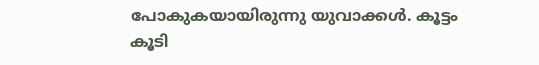പോകുകയായിരുന്നു യുവാക്കള്‍. കൂട്ടം കൂടി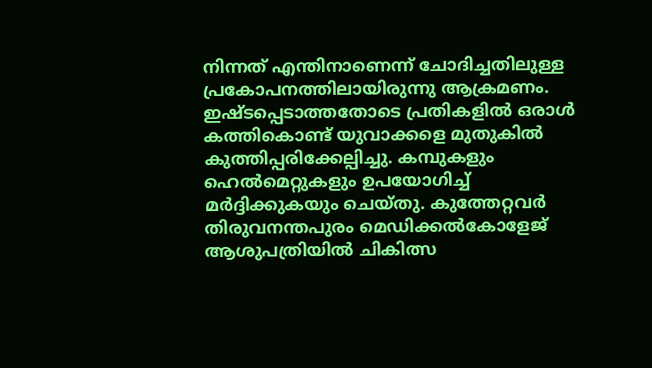നിന്നത് എന്തിനാണെന്ന് ചോദിച്ചതിലുള്ള പ്രകോപനത്തിലായിരുന്നു ആക്രമണം. ഇഷ്ടപ്പെടാത്തതോടെ പ്രതികളില്‍ ഒരാള്‍ കത്തികൊണ്ട് യുവാക്കളെ മുതുകില്‍ കുത്തിപ്പരിക്കേല്പിച്ചു. കമ്പുകളും ഹെല്‍മെറ്റുകളും ഉപയോഗിച്ച്‌ മർദ്ദിക്കുകയും ചെയ്‌തു. കുത്തേറ്റവർ തിരുവനന്തപുരം മെഡിക്കല്‍കോളേജ് ആശുപത്രിയില്‍ ചികിത്സ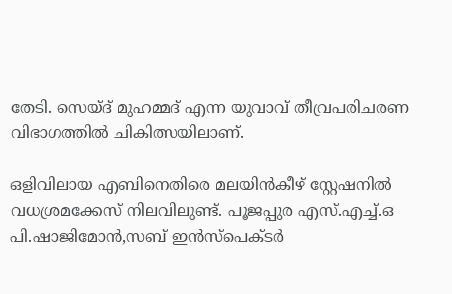തേടി. സെയ്ദ് മുഹമ്മദ് എന്ന യുവാവ് തീവ്രപരിചരണ വിഭാഗത്തില്‍ ചികിത്സയിലാണ്.

ഒളിവിലായ എബിനെതിരെ മലയിൻകീഴ് സ്റ്റേഷനില്‍ വധശ്രമക്കേസ് നിലവിലുണ്ട്. പൂജപ്പുര എസ്.എച്ച്‌.ഒ പി.ഷാജിമോൻ,സബ് ഇൻസ്പെക്ടർ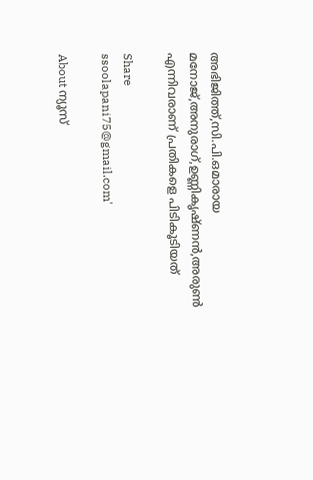അഭിജിത്ത്,സി.പി.ഒമാരായ മനോജ്,അനുരാഗ്,ഉണ്ണികൃഷ്ണൻ,അരുണ്‍ എന്നിവരാണ് പ്രതികളെ പിടികൂടിയത്

Share
ssoolapani75@gmail.com'

About ന്യൂസ്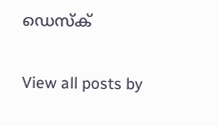ഡെസ്ക്

View all posts by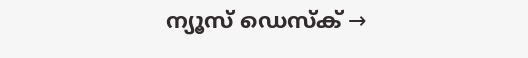ന്യൂസ് ഡെസ്ക് →